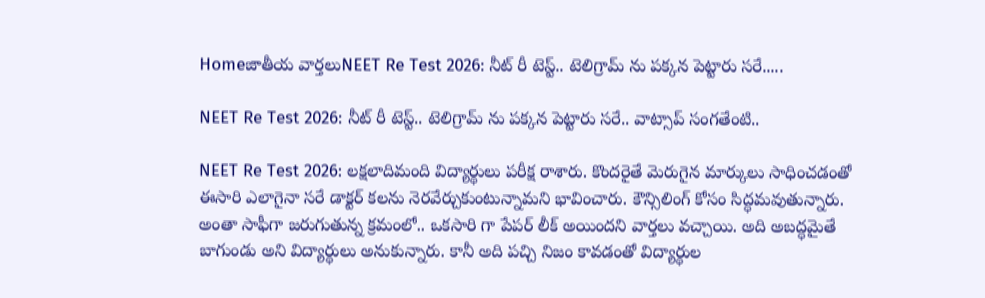Homeజాతీయ వార్తలుNEET Re Test 2026: నీట్ రీ టెస్ట్.. టెలిగ్రామ్ ను పక్కన పెట్టారు సరే.....

NEET Re Test 2026: నీట్ రీ టెస్ట్.. టెలిగ్రామ్ ను పక్కన పెట్టారు సరే.. వాట్సాప్ సంగతేంటి..

NEET Re Test 2026: లక్షలాదిమంది విద్యార్థులు పరీక్ష రాశారు. కొందరైతే మెరుగైన మార్కులు సాధించడంతో ఈసారి ఎలాగైనా సరే డాక్టర్ కలను నెరవేర్చుకుంటున్నామని భావించారు. కౌన్సిలింగ్ కోసం సిద్ధమవుతున్నారు. అంతా సాఫీగా జరుగుతున్న క్రమంలో.. ఒకసారి గా పేపర్ లీక్ అయిందని వార్తలు వచ్చాయి. అది అబద్ధమైతే బాగుండు అని విద్యార్థులు అనుకున్నారు. కానీ అది పచ్చి నిజం కావడంతో విద్యార్థుల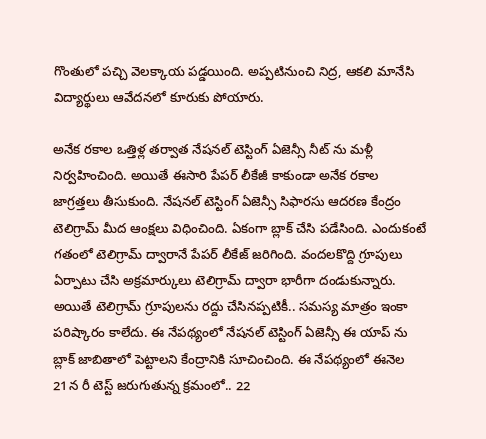గొంతులో పచ్చి వెలక్కాయ పడ్డయింది. అప్పటినుంచి నిద్ర, ఆకలి మానేసి విద్యార్థులు ఆవేదనలో కూరుకు పోయారు.

అనేక రకాల ఒత్తిళ్ల తర్వాత నేషనల్ టెస్టింగ్ ఏజెన్సీ నీట్ ను మళ్లీ నిర్వహించింది. అయితే ఈసారి పేపర్ లీకేజీ కాకుండా అనేక రకాల జాగ్రత్తలు తీసుకుంది. నేషనల్ టెస్టింగ్ ఏజెన్సీ సిఫారసు ఆదరణ కేంద్రం టెలిగ్రామ్ మీద ఆంక్షలు విధించింది. ఏకంగా బ్లాక్ చేసి పడేసింది. ఎందుకంటే గతంలో టెలిగ్రామ్ ద్వారానే పేపర్ లీకేజ్ జరిగింది. వందలకొద్ది గ్రూపులు ఏర్పాటు చేసి అక్రమార్కులు టెలిగ్రామ్ ద్వారా భారీగా దండుకున్నారు. అయితే టెలిగ్రామ్ గ్రూపులను రద్దు చేసినప్పటికీ.. సమస్య మాత్రం ఇంకా పరిష్కారం కాలేదు. ఈ నేపథ్యంలో నేషనల్ టెస్టింగ్ ఏజెన్సీ ఈ యాప్ ను బ్లాక్ జాబితాలో పెట్టాలని కేంద్రానికి సూచించింది. ఈ నేపథ్యంలో ఈనెల 21న రీ టెస్ట్ జరుగుతున్న క్రమంలో.. 22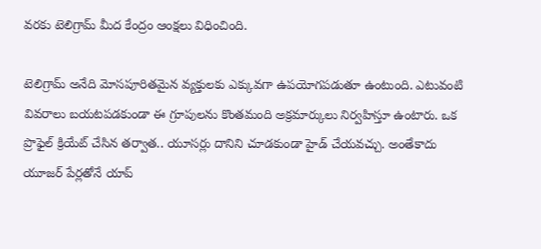వరకు టెలిగ్రామ్ మీద కేంద్రం ఆంక్షలు విధించింది.

టెలిగ్రామ్ అనేది మోసపూరితమైన వ్యక్తులకు ఎక్కువగా ఉపయోగపడుతూ ఉంటుంది. ఎటువంటి వివరాలు బయటపడకుండా ఈ గ్రూపులను కొంతమంది అక్రమార్కులు నిర్వహిస్తూ ఉంటారు. ఒక ప్రొఫైల్ క్రియేట్ చేసిన తర్వాత.. యూసర్లు దానిని చూడకుండా హైడ్ చేయవచ్చు. అంతేకాదు యూజర్ పేర్లతోనే యాప్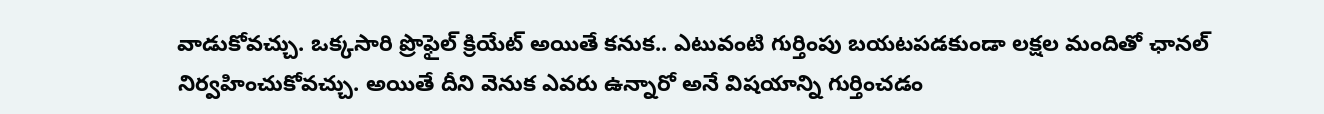వాడుకోవచ్చు. ఒక్కసారి ప్రొఫైల్ క్రియేట్ అయితే కనుక.. ఎటువంటి గుర్తింపు బయటపడకుండా లక్షల మందితో ఛానల్ నిర్వహించుకోవచ్చు. అయితే దీని వెనుక ఎవరు ఉన్నారో అనే విషయాన్ని గుర్తించడం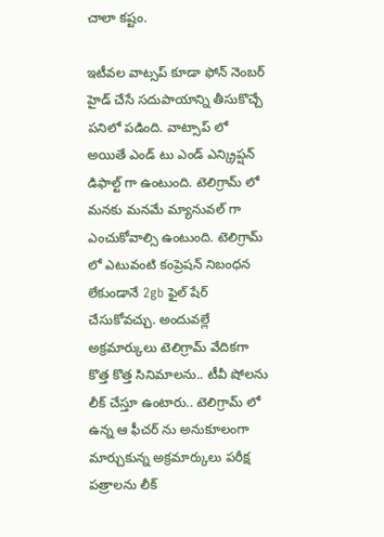చాలా కష్టం.

ఇటీవల వాట్సప్ కూడా ఫోన్ నెంబర్ హైడ్ చేసే సదుపాయాన్ని తీసుకొచ్చే పనిలో పడింది. వాట్సాప్ లో అయితే ఎండ్ టు ఎండ్ ఎన్క్రిప్షన్ డిఫాల్ట్ గా ఉంటుంది. టెలిగ్రామ్ లో మనకు మనమే మ్యానువల్ గా ఎంచుకోవాల్సి ఉంటుంది. టెలిగ్రామ్ లో ఎటువంటి కంప్రెషన్ నిబంధన లేకుండానే 2gb ఫైల్ షేర్ చేసుకోవచ్చు. అందువల్లే అక్రమార్కులు టెలిగ్రామ్ వేదికగా కొత్త కొత్త సినిమాలను.. టీవీ షోలను లీక్ చేస్తూ ఉంటారు.. టెలిగ్రామ్ లో ఉన్న ఆ ఫీచర్ ను అనుకూలంగా మార్చుకున్న అక్రమార్కులు పరీక్ష పత్రాలను లీక్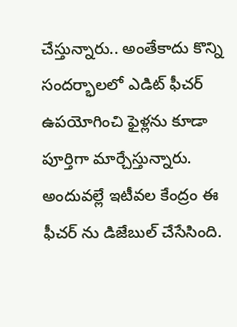చేస్తున్నారు.. అంతేకాదు కొన్ని సందర్భాలలో ఎడిట్ ఫీచర్ ఉపయోగించి ఫైళ్లను కూడా పూర్తిగా మార్చేస్తున్నారు. అందువల్లే ఇటీవల కేంద్రం ఈ ఫీచర్ ను డిజేబుల్ చేసేసింది.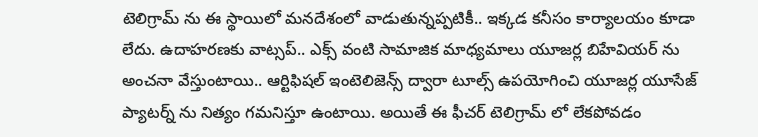టెలిగ్రామ్ ను ఈ స్థాయిలో మనదేశంలో వాడుతున్నప్పటికీ.. ఇక్కడ కనీసం కార్యాలయం కూడా లేదు. ఉదాహరణకు వాట్సప్.. ఎక్స్ వంటి సామాజిక మాధ్యమాలు యూజర్ల బిహేవియర్ ను అంచనా వేస్తుంటాయి.. ఆర్టిఫిషల్ ఇంటెలిజెన్స్ ద్వారా టూల్స్ ఉపయోగించి యూజర్ల యూసేజ్ ప్యాటర్న్ ను నిత్యం గమనిస్తూ ఉంటాయి. అయితే ఈ ఫీచర్ టెలిగ్రామ్ లో లేకపోవడం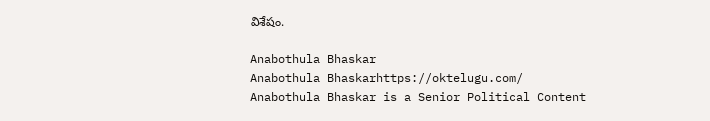విశేషం.

Anabothula Bhaskar
Anabothula Bhaskarhttps://oktelugu.com/
Anabothula Bhaskar is a Senior Political Content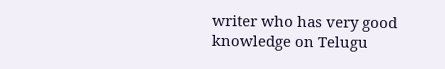writer who has very good knowledge on Telugu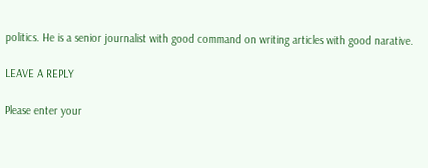politics. He is a senior journalist with good command on writing articles with good narative.

LEAVE A REPLY

Please enter your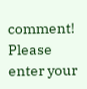comment!
Please enter your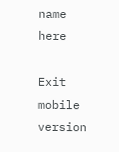name here

Exit mobile version